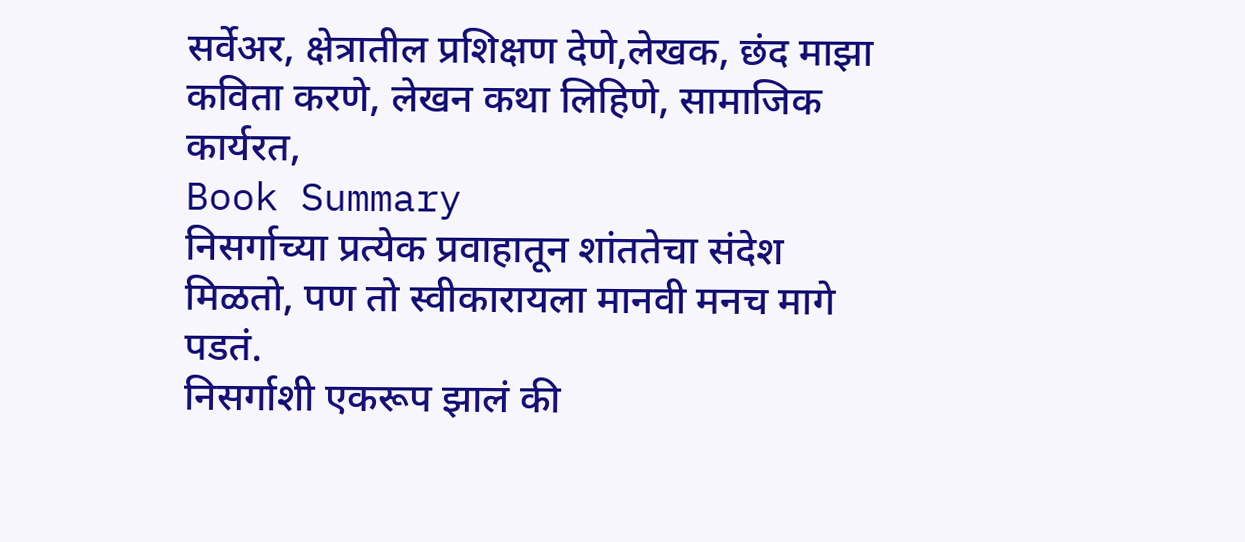सर्वेअर, क्षेत्रातील प्रशिक्षण देणे,लेखक, छंद माझा कविता करणे, लेखन कथा लिहिणे, सामाजिक कार्यरत,
Book Summary
निसर्गाच्या प्रत्येक प्रवाहातून शांततेचा संदेश मिळतो, पण तो स्वीकारायला मानवी मनच मागे पडतं.
निसर्गाशी एकरूप झालं की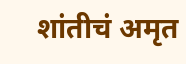शांतीचं अमृत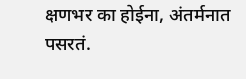क्षणभर का होईना, अंतर्मनात पसरतं.